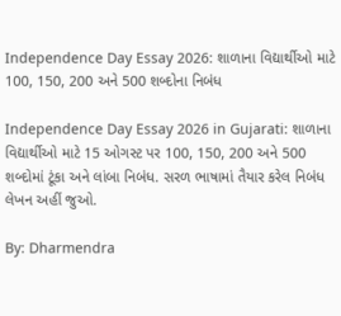Independence Day Essay 2026: શાળાના વિદ્યાર્થીઓ માટે 100, 150, 200 અને 500 શબ્દોના નિબંધ

Independence Day Essay 2026 in Gujarati: શાળાના વિદ્યાર્થીઓ માટે 15 ઓગસ્ટ પર 100, 150, 200 અને 500 શબ્દોમાં ટૂંકા અને લાંબા નિબંધ. સરળ ભાષામાં તૈયાર કરેલ નિબંધ લેખન અહીં જુઓ.

By: Dharmendra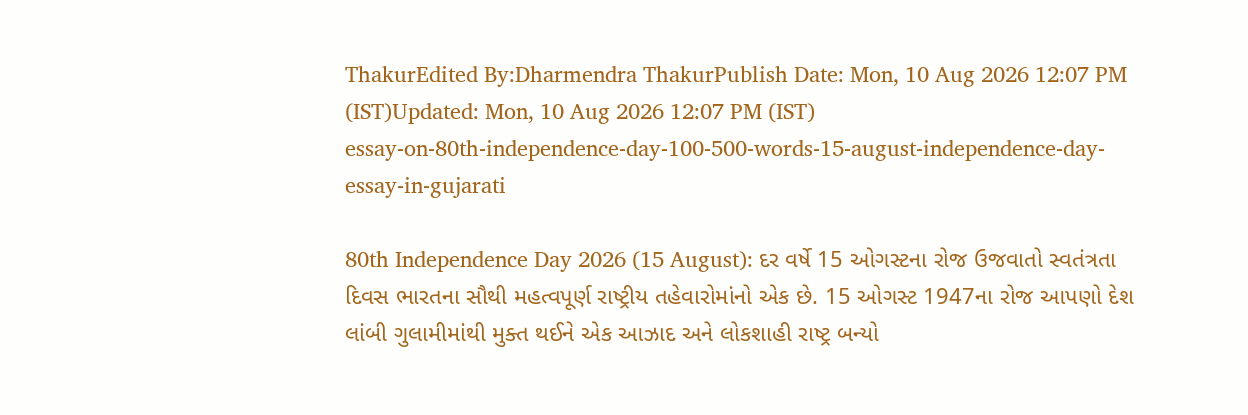ThakurEdited By:Dharmendra ThakurPublish Date: Mon, 10 Aug 2026 12:07 PM (IST)Updated: Mon, 10 Aug 2026 12:07 PM (IST)
essay-on-80th-independence-day-100-500-words-15-august-independence-day-essay-in-gujarati

80th Independence Day 2026 (15 August): દર વર્ષે 15 ઓગસ્ટના રોજ ઉજવાતો સ્વતંત્રતા દિવસ ભારતના સૌથી મહત્વપૂર્ણ રાષ્ટ્રીય તહેવારોમાંનો એક છે. 15 ઓગસ્ટ 1947ના રોજ આપણો દેશ લાંબી ગુલામીમાંથી મુક્ત થઈને એક આઝાદ અને લોકશાહી રાષ્ટ્ર બન્યો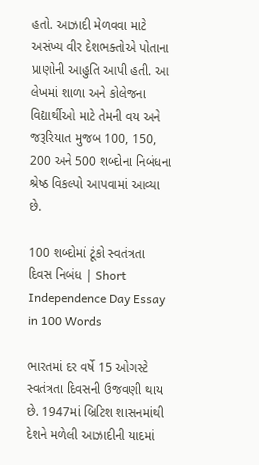હતો. આઝાદી મેળવવા માટે અસંખ્ય વીર દેશભક્તોએ પોતાના પ્રાણોની આહુતિ આપી હતી. આ લેખમાં શાળા અને કોલેજના વિદ્યાર્થીઓ માટે તેમની વય અને જરૂરિયાત મુજબ 100, 150, 200 અને 500 શબ્દોના નિબંધના શ્રેષ્ઠ વિકલ્પો આપવામાં આવ્યા છે.

100 શબ્દોમાં ટૂંકો સ્વતંત્રતા દિવસ નિબંધ | Short Independence Day Essay in 100 Words

ભારતમાં દર વર્ષે 15 ઓગસ્ટે સ્વતંત્રતા દિવસની ઉજવણી થાય છે. 1947માં બ્રિટિશ શાસનમાંથી દેશને મળેલી આઝાદીની યાદમાં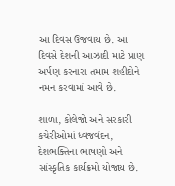આ દિવસ ઉજવાય છે. આ દિવસે દેશની આઝાદી માટે પ્રાણ અર્પણ કરનારા તમામ શહીદોને નમન કરવામાં આવે છે.

શાળા, કોલેજો અને સરકારી કચેરીઓમાં ધ્વજવંદન, દેશભક્તિના ભાષણો અને સાંસ્કૃતિક કાર્યક્રમો યોજાય છે.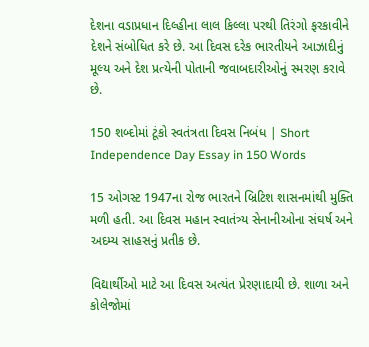દેશના વડાપ્રધાન દિલ્હીના લાલ કિલ્લા પરથી તિરંગો ફરકાવીને દેશને સંબોધિત કરે છે. આ દિવસ દરેક ભારતીયને આઝાદીનું મૂલ્ય અને દેશ પ્રત્યેની પોતાની જવાબદારીઓનું સ્મરણ કરાવે છે.

150 શબ્દોમાં ટૂંકો સ્વતંત્રતા દિવસ નિબંધ | Short Independence Day Essay in 150 Words

15 ઓગસ્ટ 1947ના રોજ ભારતને બ્રિટિશ શાસનમાંથી મુક્તિ મળી હતી. આ દિવસ મહાન સ્વાતંત્ર્ય સેનાનીઓના સંઘર્ષ અને અદમ્ય સાહસનું પ્રતીક છે.

વિદ્યાર્થીઓ માટે આ દિવસ અત્યંત પ્રેરણાદાયી છે. શાળા અને કોલેજોમાં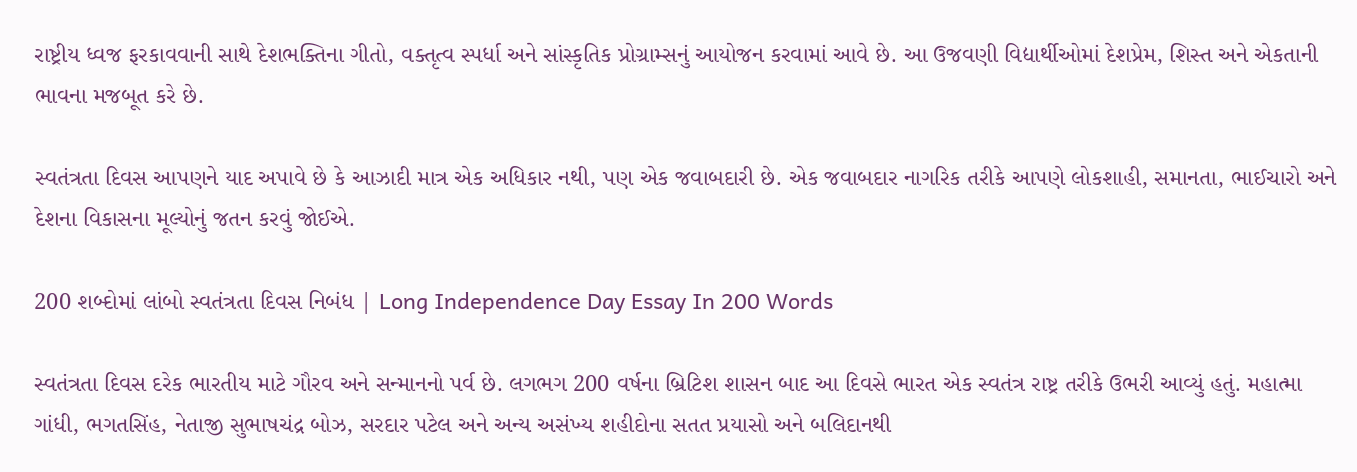રાષ્ટ્રીય ધ્વજ ફરકાવવાની સાથે દેશભક્તિના ગીતો, વક્તૃત્વ સ્પર્ધા અને સાંસ્કૃતિક પ્રોગ્રામ્સનું આયોજન કરવામાં આવે છે. આ ઉજવણી વિદ્યાર્થીઓમાં દેશપ્રેમ, શિસ્ત અને એકતાની ભાવના મજબૂત કરે છે.

સ્વતંત્રતા દિવસ આપણને યાદ અપાવે છે કે આઝાદી માત્ર એક અધિકાર નથી, પણ એક જવાબદારી છે. એક જવાબદાર નાગરિક તરીકે આપણે લોકશાહી, સમાનતા, ભાઈચારો અને દેશના વિકાસના મૂલ્યોનું જતન કરવું જોઈએ.

200 શબ્દોમાં લાંબો સ્વતંત્રતા દિવસ નિબંધ | Long Independence Day Essay In 200 Words

સ્વતંત્રતા દિવસ દરેક ભારતીય માટે ગૌરવ અને સન્માનનો પર્વ છે. લગભગ 200 વર્ષના બ્રિટિશ શાસન બાદ આ દિવસે ભારત એક સ્વતંત્ર રાષ્ટ્ર તરીકે ઉભરી આવ્યું હતું. મહાત્મા ગાંધી, ભગતસિંહ, નેતાજી સુભાષચંદ્ર બોઝ, સરદાર પટેલ અને અન્ય અસંખ્ય શહીદોના સતત પ્રયાસો અને બલિદાનથી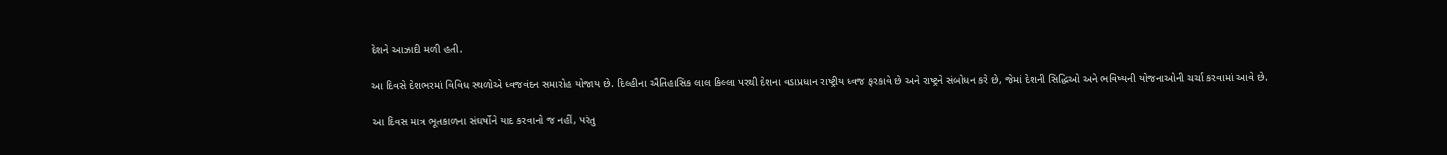દેશને આઝાદી મળી હતી.

આ દિવસે દેશભરમાં વિવિધ સ્થળોએ ધ્વજવંદન સમારોહ યોજાય છે. દિલ્હીના ઐતિહાસિક લાલ કિલ્લા પરથી દેશના વડાપ્રધાન રાષ્ટ્રીય ધ્વજ ફરકાવે છે અને રાષ્ટ્રને સંબોધન કરે છે, જેમાં દેશની સિદ્ધિઓ અને ભવિષ્યની યોજનાઓની ચર્ચા કરવામાં આવે છે.

આ દિવસ માત્ર ભૂતકાળના સંઘર્ષોને યાદ કરવાનો જ નહીં, પરંતુ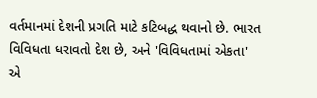વર્તમાનમાં દેશની પ્રગતિ માટે કટિબદ્ધ થવાનો છે. ભારત વિવિધતા ધરાવતો દેશ છે, અને 'વિવિધતામાં એકતા' એ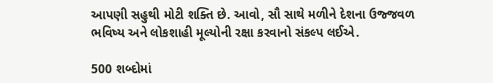આપણી સહુથી મોટી શક્તિ છે. આવો, સૌ સાથે મળીને દેશના ઉજ્જવળ ભવિષ્ય અને લોકશાહી મૂલ્યોની રક્ષા કરવાનો સંકલ્પ લઈએ.

500 શબ્દોમાં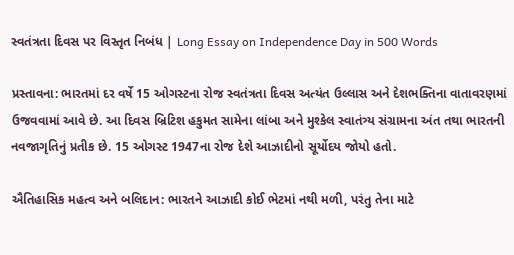સ્વતંત્રતા દિવસ પર વિસ્તૃત નિબંધ | Long Essay on Independence Day in 500 Words

પ્રસ્તાવના: ભારતમાં દર વર્ષે 15 ઓગસ્ટના રોજ સ્વતંત્રતા દિવસ અત્યંત ઉલ્લાસ અને દેશભક્તિના વાતાવરણમાં ઉજવવામાં આવે છે. આ દિવસ બ્રિટિશ હકુમત સામેના લાંબા અને મુશ્કેલ સ્વાતંત્ર્ય સંગ્રામના અંત તથા ભારતની નવજાગૃતિનું પ્રતીક છે. 15 ઓગસ્ટ 1947ના રોજ દેશે આઝાદીનો સૂર્યોદય જોયો હતો.

ઐતિહાસિક મહત્વ અને બલિદાન: ભારતને આઝાદી કોઈ ભેટમાં નથી મળી, પરંતુ તેના માટે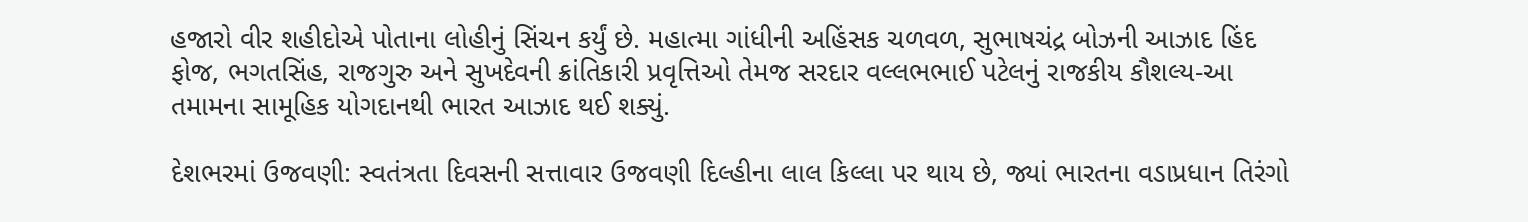હજારો વીર શહીદોએ પોતાના લોહીનું સિંચન કર્યું છે. મહાત્મા ગાંધીની અહિંસક ચળવળ, સુભાષચંદ્ર બોઝની આઝાદ હિંદ ફોજ, ભગતસિંહ, રાજગુરુ અને સુખદેવની ક્રાંતિકારી પ્રવૃત્તિઓ તેમજ સરદાર વલ્લભભાઈ પટેલનું રાજકીય કૌશલ્ય-આ તમામના સામૂહિક યોગદાનથી ભારત આઝાદ થઈ શક્યું.

દેશભરમાં ઉજવણી: સ્વતંત્રતા દિવસની સત્તાવાર ઉજવણી દિલ્હીના લાલ કિલ્લા પર થાય છે, જ્યાં ભારતના વડાપ્રધાન તિરંગો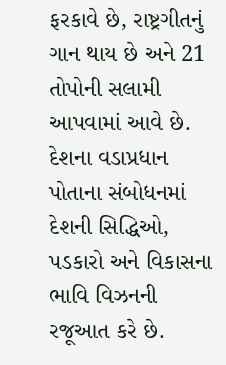ફરકાવે છે, રાષ્ટ્રગીતનું ગાન થાય છે અને 21 તોપોની સલામી આપવામાં આવે છે. દેશના વડાપ્રધાન પોતાના સંબોધનમાં દેશની સિદ્ધિઓ, પડકારો અને વિકાસના ભાવિ વિઝનની રજૂઆત કરે છે.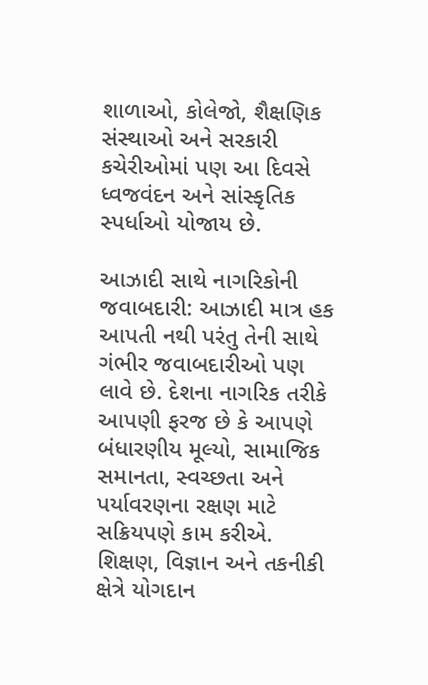શાળાઓ, કોલેજો, શૈક્ષણિક સંસ્થાઓ અને સરકારી કચેરીઓમાં પણ આ દિવસે ધ્વજવંદન અને સાંસ્કૃતિક સ્પર્ધાઓ યોજાય છે.

આઝાદી સાથે નાગરિકોની જવાબદારી: આઝાદી માત્ર હક આપતી નથી પરંતુ તેની સાથે ગંભીર જવાબદારીઓ પણ લાવે છે. દેશના નાગરિક તરીકે આપણી ફરજ છે કે આપણે બંધારણીય મૂલ્યો, સામાજિક સમાનતા, સ્વચ્છતા અને પર્યાવરણના રક્ષણ માટે સક્રિયપણે કામ કરીએ. શિક્ષણ, વિજ્ઞાન અને તકનીકી ક્ષેત્રે યોગદાન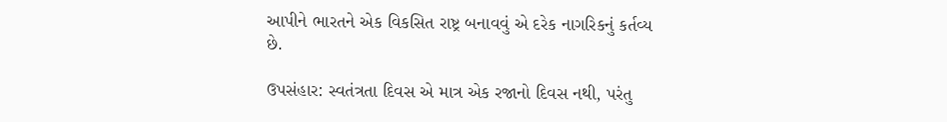આપીને ભારતને એક વિકસિત રાષ્ટ્ર બનાવવું એ દરેક નાગરિકનું કર્તવ્ય છે.

ઉપસંહાર: સ્વતંત્રતા દિવસ એ માત્ર એક રજાનો દિવસ નથી, પરંતુ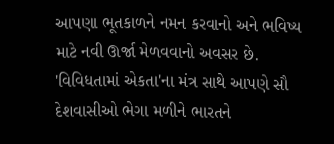આપણા ભૂતકાળને નમન કરવાનો અને ભવિષ્ય માટે નવી ઊર્જા મેળવવાનો અવસર છે. 'વિવિધતામાં એકતા'ના મંત્ર સાથે આપણે સૌ દેશવાસીઓ ભેગા મળીને ભારતને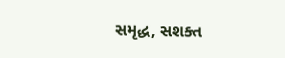સમૃદ્ધ, સશક્ત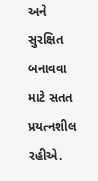અને સુરક્ષિત બનાવવા માટે સતત પ્રયત્નશીલ રહીએ.